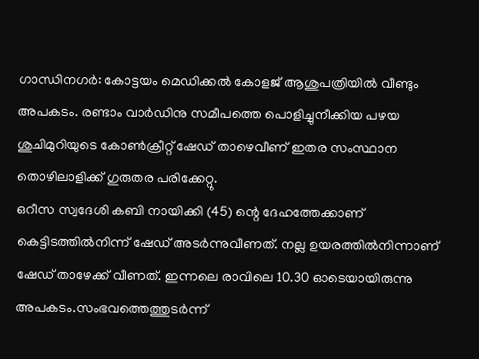ഗാന്ധിനഗർ: കോട്ടയം മെഡിക്കൽ കോളജ് ആശുപത്രിയിൽ വീണ്ടും അപകടം. രണ്ടാം വാർഡിനു സമീപത്തെ പൊളിച്ചുനീക്കിയ പഴയ ശുചിമുറിയുടെ കോൺക്രീറ്റ് ഷേഡ് താഴെവീണ് ഇതര സംസ്ഥാന തൊഴിലാളിക്ക് ഗുരുതര പരിക്കേറ്റു.
ഒറീസ സ്വദേശി കബി നായിക്കി (45) ന്റെ ദേഹത്തേക്കാണ് കെട്ടിടത്തിൽനിന്ന് ഷേഡ് അടർന്നുവീണത്. നല്ല ഉയരത്തിൽനിന്നാണ് ഷേഡ് താഴേക്ക് വീണത്. ഇന്നലെ രാവിലെ 10.30 ഓടെയായിരുന്നു അപകടം.സംഭവത്തെത്തുടർന്ന്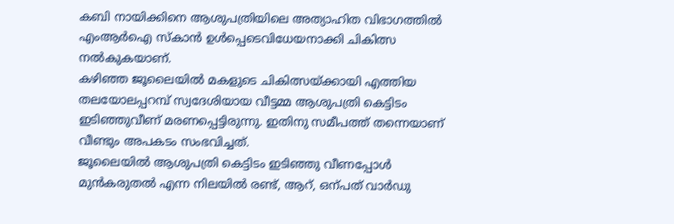കബി നായിക്കിനെ ആശുപത്രിയിലെ അത്യാഹിത വിഭാഗത്തിൽ എംആർഐ സ്കാൻ ഉൾപ്പെടെവിധേയനാക്കി ചികിത്സ നൽകുകയാണ്.
കഴിഞ്ഞ ജൂലൈയിൽ മകളുടെ ചികിത്സയ്ക്കായി എത്തിയ തലയോലപ്പറമ്പ് സ്വദേശിയായ വീട്ടമ്മ ആശുപത്രി കെട്ടിടം ഇടിഞ്ഞുവീണ് മരണപ്പെട്ടിരുന്നു. ഇതിനു സമീപത്ത് തന്നെയാണ് വീണ്ടും അപകടം സംഭവിച്ചത്.
ജൂലൈയിൽ ആശുപത്രി കെട്ടിടം ഇടിഞ്ഞു വീണപ്പോൾ മുൻകരുതൽ എന്ന നിലയിൽ രണ്ട്, ആറ്, ഒന്പത് വാർഡു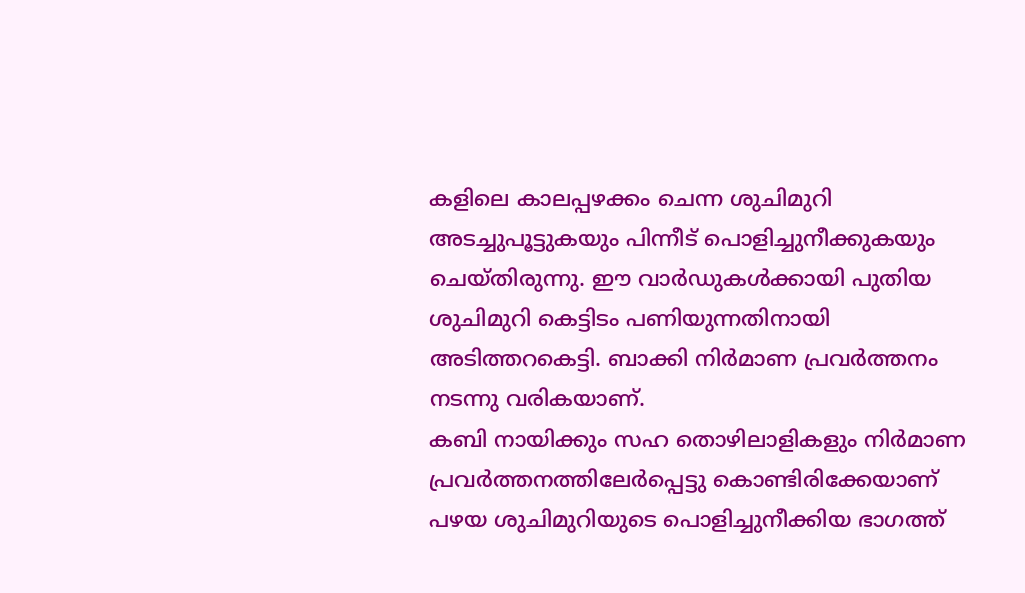കളിലെ കാലപ്പഴക്കം ചെന്ന ശുചിമുറി അടച്ചുപൂട്ടുകയും പിന്നീട് പൊളിച്ചുനീക്കുകയും ചെയ്തിരുന്നു. ഈ വാർഡുകൾക്കായി പുതിയ ശുചിമുറി കെട്ടിടം പണിയുന്നതിനായി അടിത്തറകെട്ടി. ബാക്കി നിർമാണ പ്രവർത്തനം നടന്നു വരികയാണ്.
കബി നായിക്കും സഹ തൊഴിലാളികളും നിർമാണ പ്രവർത്തനത്തിലേർപ്പെട്ടു കൊണ്ടിരിക്കേയാണ് പഴയ ശുചിമുറിയുടെ പൊളിച്ചുനീക്കിയ ഭാഗത്ത്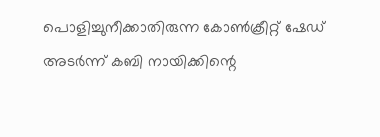പൊളിച്ചുനീക്കാതിരുന്ന കോൺക്രീറ്റ് ഷേഡ് അടർന്ന് കബി നായിക്കിന്റെ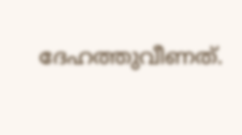ദേഹത്തുവീണത്.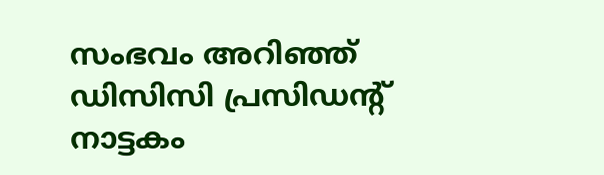സംഭവം അറിഞ്ഞ് ഡിസിസി പ്രസിഡന്റ് നാട്ടകം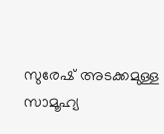സുരേഷ് അടക്കമുള്ള സാമൂഹ്യ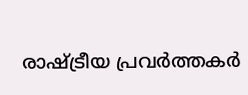രാഷ്ട്രീയ പ്രവർത്തകർ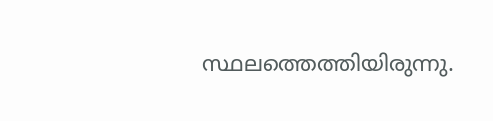സ്ഥലത്തെത്തിയിരുന്നു.